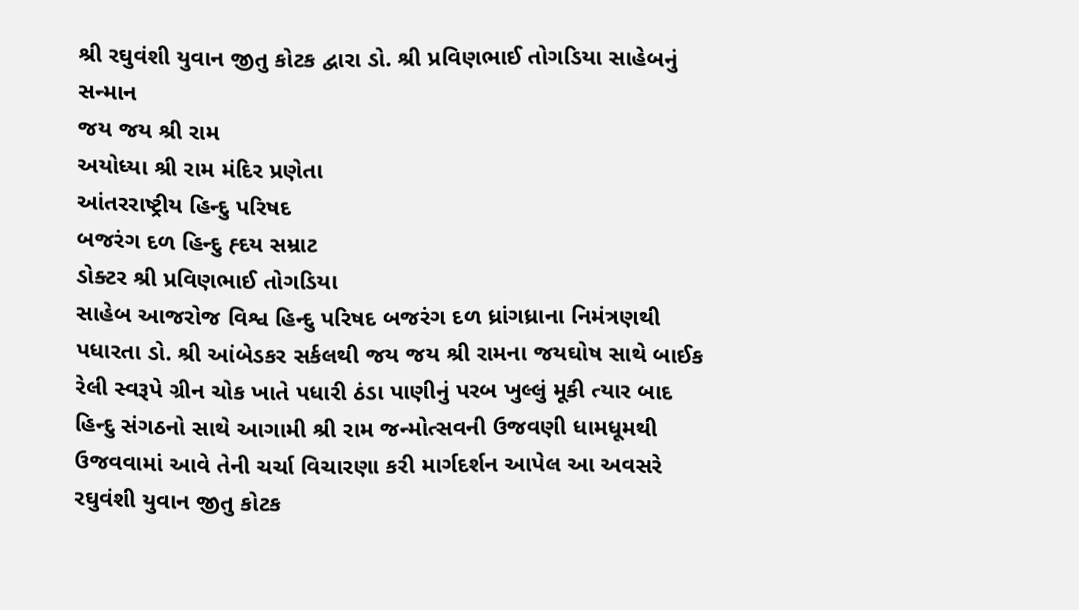શ્રી રઘુવંશી યુવાન જીતુ કોટક દ્વારા ડો. શ્રી પ્રવિણભાઈ તોગડિયા સાહેબનું સન્માન
જય જય શ્રી રામ
અયોધ્યા શ્રી રામ મંદિર પ્રણેતા
આંતરરાષ્ટ્રીય હિન્દુ પરિષદ
બજરંગ દળ હિન્દુ હ્દય સમ્રાટ
ડોક્ટર શ્રી પ્રવિણભાઈ તોગડિયા
સાહેબ આજરોજ વિશ્વ હિન્દુ પરિષદ બજરંગ દળ ધ્રાંગધ્રાના નિમંત્રણથી પધારતા ડો. શ્રી આંબેડકર સર્કલથી જય જય શ્રી રામના જયઘોષ સાથે બાઈક રેલી સ્વરૂપે ગ્રીન ચોક ખાતે પધારી ઠંડા પાણીનું પરબ ખુલ્લું મૂકી ત્યાર બાદ હિન્દુ સંગઠનો સાથે આગામી શ્રી રામ જન્મોત્સવની ઉજવણી ધામધૂમથી ઉજવવામાં આવે તેની ચર્ચા વિચારણા કરી માર્ગદર્શન આપેલ આ અવસરે રઘુવંશી યુવાન જીતુ કોટક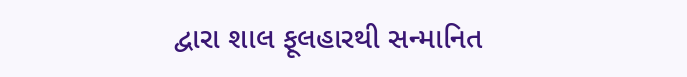દ્વારા શાલ ફૂલહારથી સન્માનિત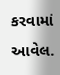કરવામાં આવેલ.